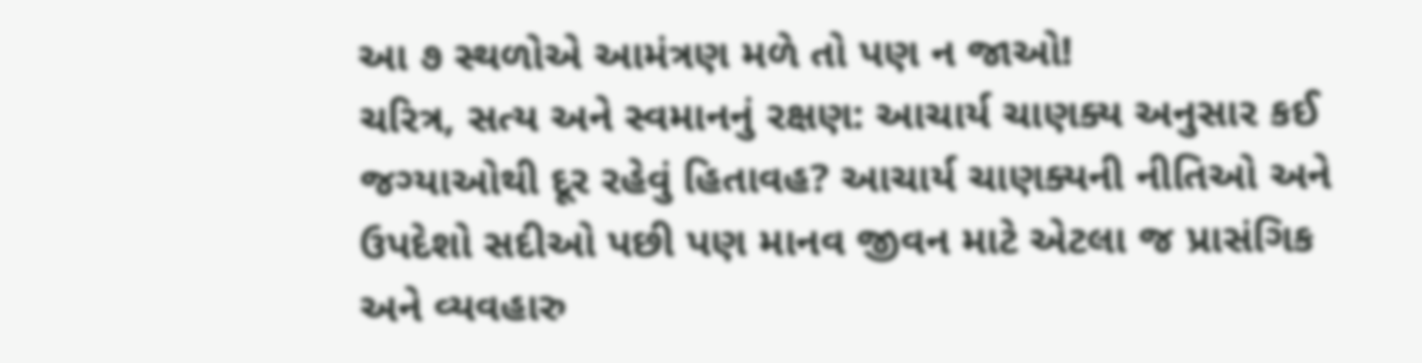આ ૭ સ્થળોએ આમંત્રણ મળે તો પણ ન જાઓ!
ચરિત્ર, સત્ય અને સ્વમાનનું રક્ષણ: આચાર્ય ચાણક્ય અનુસાર કઈ જગ્યાઓથી દૂર રહેવું હિતાવહ? આચાર્ય ચાણક્યની નીતિઓ અને ઉપદેશો સદીઓ પછી પણ માનવ જીવન માટે એટલા જ પ્રાસંગિક અને વ્યવહારુ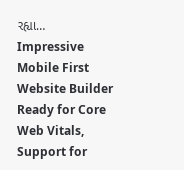રહ્યા…
Impressive Mobile First Website Builder
Ready for Core Web Vitals, Support for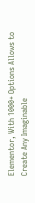Elementor, With 1000+ Options Allows to Create Any Imaginable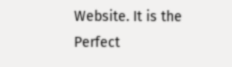Website. It is the Perfect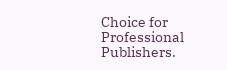Choice for Professional Publishers.